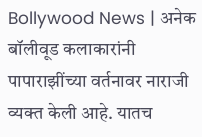Bollywood News | अनेक बॉलीवूड कलाकारांनी पापाराझींच्या वर्तनावर नाराजी व्यक्त केली आहे. यातच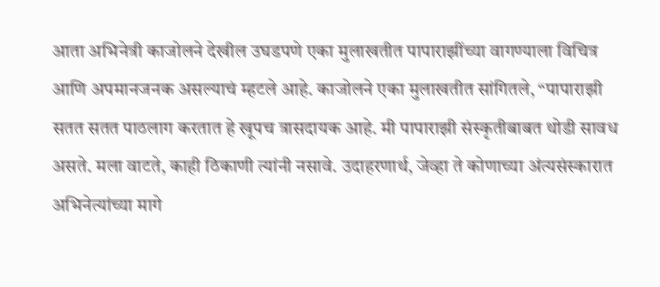आता अभिनेत्री काजोलने देखील उघडपणे एका मुलाखतीत पापाराझींच्या वागण्याला विचित्र आणि अपमानजनक असल्याचं म्हटले आहे. काजोलने एका मुलाखतीत सांगितले, “पापाराझी सतत सतत पाठलाग करतात हे खूपच त्रासदायक आहे. मी पापाराझी संस्कृतीबाबत थोडी सावध असते. मला वाटते, काही ठिकाणी त्यांनी नसावे. उदाहरणार्थ, जेव्हा ते कोणाच्या अंत्यसंस्कारात अभिनेत्यांच्या मागे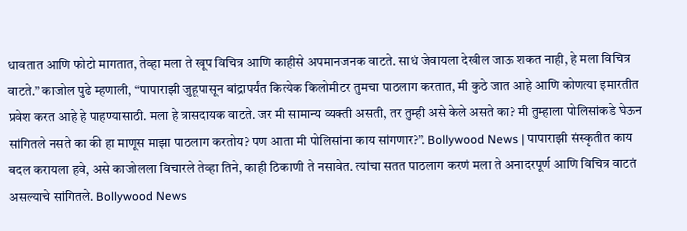धावतात आणि फोटो मागतात, तेव्हा मला ते खूप विचित्र आणि काहीसे अपमानजनक वाटते. साधं जेवायला देखील जाऊ शकत नाही, हे मला विचित्र वाटते.” काजोल पुढे म्हणाली, “पापाराझी जुहूपासून बांद्रापर्यंत कित्येक किलोमीटर तुमचा पाठलाग करतात, मी कुठे जात आहे आणि कोणत्या इमारतीत प्रवेश करत आहे हे पाहण्यासाठी. मला हे त्रासदायक वाटते. जर मी सामान्य व्यक्ती असती, तर तुम्ही असे केले असते का? मी तुम्हाला पोलिसांकडे घेऊन सांगितले नसते का की हा माणूस माझा पाठलाग करतोय? पण आता मी पोलिसांना काय सांगणार?”. Bollywood News | पापाराझी संस्कृतीत काय बदल करायला हवे, असे काजोलला विचारले तेव्हा तिने, काही ठिकाणी ते नसावेत. त्यांचा सतत पाठलाग करणं मला ते अनादरपूर्ण आणि विचित्र वाटतं असल्याचे सांगितले. Bollywood News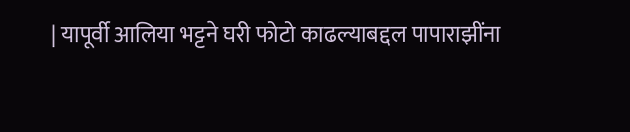| यापूर्वी आलिया भट्टने घरी फोटो काढल्याबद्दल पापाराझींना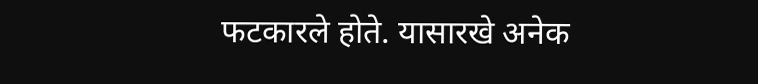फटकारले होते. यासारखे अनेक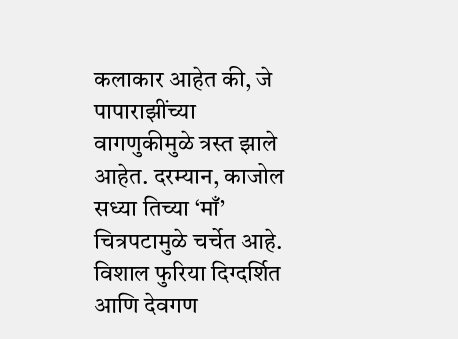कलाकार आहेत की, जे पापाराझींच्या वागणुकीमुळे त्रस्त झाले आहेत. दरम्यान, काजोल सध्या तिच्या ‘माँ’ चित्रपटामुळे चर्चेत आहे. विशाल फुरिया दिग्दर्शित आणि देवगण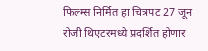फिल्म्स निर्मित हा चित्रपट 27 जून रोजी थिएटरमध्ये प्रदर्शित होणार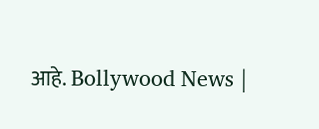आहे. Bollywood News |